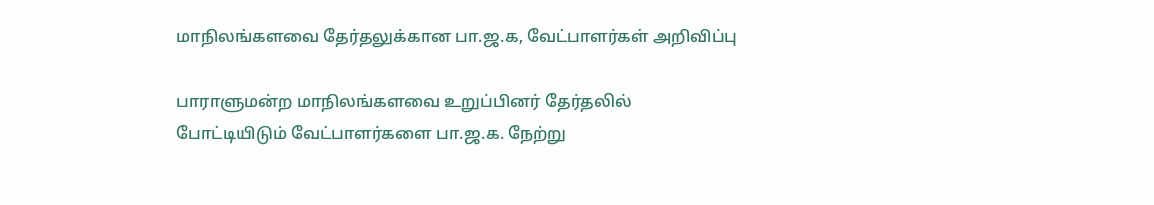மாநிலங்களவை தேர்தலுக்கான பா.ஜ.க, வேட்பாளர்கள் அறிவிப்பு

பாராளுமன்ற மாநிலங்களவை உறுப்பினர் தேர்தலில் போட்டியிடும் வேட்பாளர்களை பா.ஜ.க. நேற்று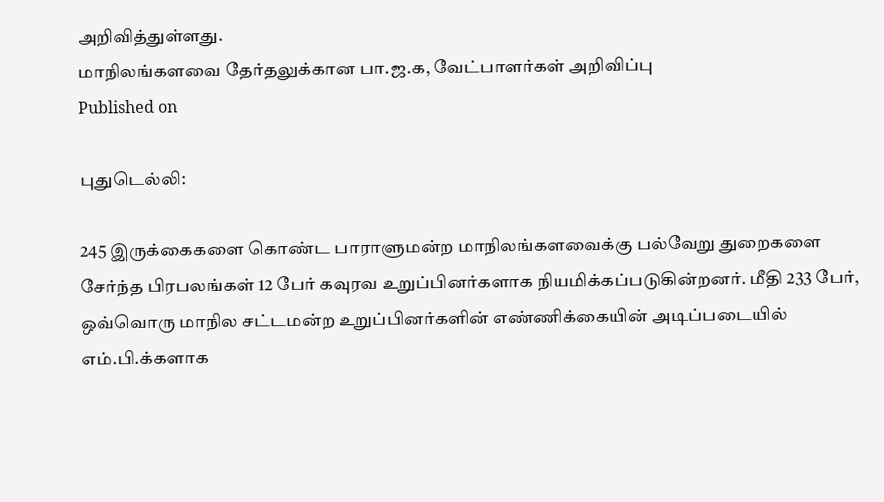அறிவித்துள்ளது.
மாநிலங்களவை தேர்தலுக்கான பா.ஜ.க, வேட்பாளர்கள் அறிவிப்பு
Published on

புதுடெல்லி:

245 இருக்கைகளை கொண்ட பாராளுமன்ற மாநிலங்களவைக்கு பல்வேறு துறைகளை சேர்ந்த பிரபலங்கள் 12 பேர் கவுரவ உறுப்பினர்களாக நியமிக்கப்படுகின்றனர். மீதி 233 பேர், ஒவ்வொரு மாநில சட்டமன்ற உறுப்பினர்களின் எண்ணிக்கையின் அடிப்படையில் எம்.பி.க்களாக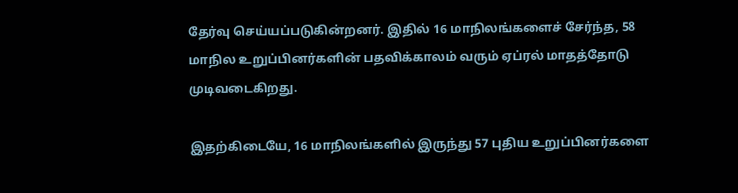தேர்வு செய்யப்படுகின்றனர். இதில் 16 மாநிலங்களைச் சேர்ந்த, 58 மாநில உறுப்பினர்களின் பதவிக்காலம் வரும் ஏப்ரல் மாதத்தோடு முடிவடைகிறது.

இதற்கிடையே, 16 மாநிலங்களில் இருந்து 57 புதிய உறுப்பினர்களை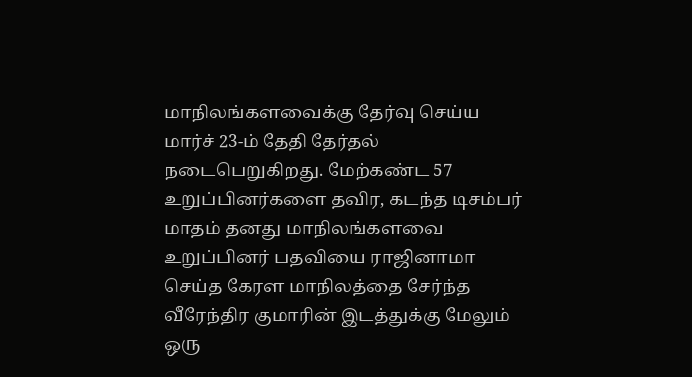மாநிலங்களவைக்கு தேர்வு செய்ய மார்ச் 23-ம் தேதி தேர்தல் நடைபெறுகிறது. மேற்கண்ட 57 உறுப்பினர்களை தவிர, கடந்த டிசம்பர் மாதம் தனது மாநிலங்களவை உறுப்பினர் பதவியை ராஜினாமா செய்த கேரள மாநிலத்தை சேர்ந்த வீரேந்திர குமாரின் இடத்துக்கு மேலும் ஒரு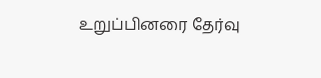உறுப்பினரை தேர்வு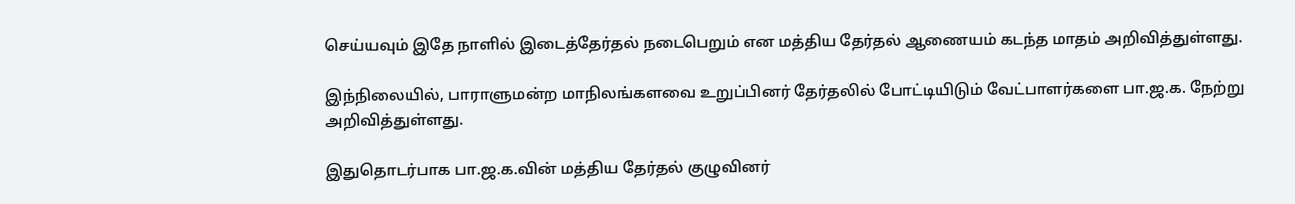செய்யவும் இதே நாளில் இடைத்தேர்தல் நடைபெறும் என மத்திய தேர்தல் ஆணையம் கடந்த மாதம் அறிவித்துள்ளது.

இந்நிலையில், பாராளுமன்ற மாநிலங்களவை உறுப்பினர் தேர்தலில் போட்டியிடும் வேட்பாளர்களை பா.ஜ.க. நேற்று அறிவித்துள்ளது.

இதுதொடர்பாக பா.ஜ.க.வின் மத்திய தேர்தல் குழுவினர்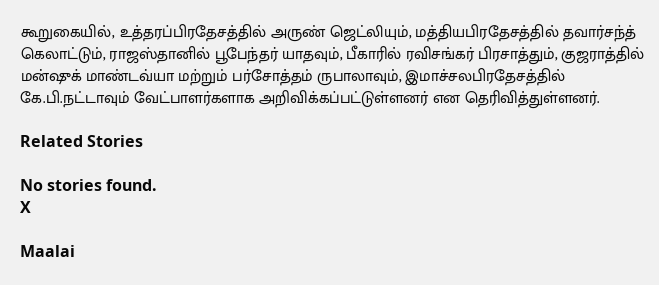கூறுகையில், உத்தரப்பிரதேசத்தில் அருண் ஜெட்லியும், மத்தியபிரதேசத்தில் தவார்சந்த் கெலாட்டும், ராஜஸ்தானில் பூபேந்தர் யாதவும், பீகாரில் ரவிசங்கர் பிரசாத்தும், குஜராத்தில் மன்ஷுக் மாண்டவ்யா மற்றும் பர்சோத்தம் ருபாலாவும், இமாச்சலபிரதேசத்தில் கே.பி.நட்டாவும் வேட்பாளர்களாக அறிவிக்கப்பட்டுள்ளனர் என தெரிவித்துள்ளனர்.

Related Stories

No stories found.
X

Maalai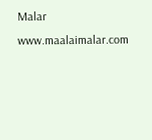Malar
www.maalaimalar.com